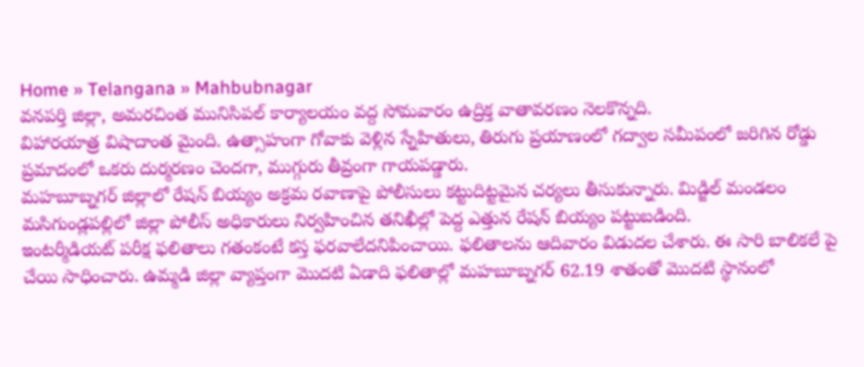Home » Telangana » Mahbubnagar
వనపర్తి జిల్లా, అమరచింత మునిసిపల్ కార్యాలయం వద్ద సోమవారం ఉద్రిక్త వాతావరణం నెలకొన్నది.
విహారయాత్ర విషాదాంత మైంది. ఉత్సాహంగా గోవాకు వెళ్లిన స్నేహితులు, తిరుగు ప్రయాణంలో గద్వాల సమీపంలో జరిగిన రోడ్డు ప్రమాదంలో ఒకరు దుర్మరణం చెందగా, ముగ్గురు తీవ్రంగా గాయపడ్డారు.
మహబూబ్నగర్ జిల్లాలో రేషన్ బియ్యం అక్రమ రవాణాపై పోలీసులు కట్టుదిట్టమైన చర్యలు తీసుకున్నారు. మిడ్జిల్ మండలం మసిగుండ్లపల్లిలో జిల్లా పోలీస్ అధికారులు నిర్వహించిన తనిఖీల్లో పెద్ద ఎత్తున రేషన్ బియ్యం పట్టుబడింది.
ఇంటర్మీడియట్ పరీక్ష ఫలితాలు గతంకంటే కస్త ఫరవాలేదనిపించాయి. ఫలితాలను ఆదివారం విడుదల చేశారు. ఈ సారి బాలికలే పై చేయి సాధించారు. ఉమ్మడి జిల్లా వ్యాప్తంగా మొదటి ఏడాది ఫలితాల్లో మహబూబ్నగర్ 62.19 శాతంతో మొదటి స్థానంలో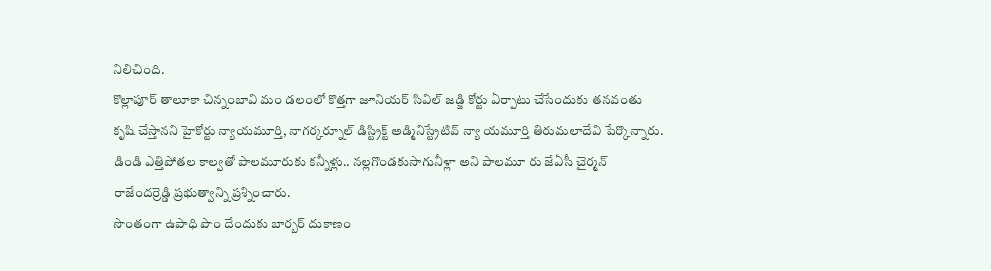నిలిచింది.
కొల్లాపూర్ తాలూకా చిన్నంబావి మం డలంలో కొత్తగా జూనియర్ సివిల్ జడ్జి కోర్టు ఏర్పాటు చేసేందుకు తనవంతు కృషి చేస్తానని హైకోర్టు న్యాయమూర్తి, నాగర్కర్నూల్ డిస్ట్రిక్ట్ అడ్మినిస్ట్రేటివ్ న్యా యమూర్తి తిరుమలాదేవి పేర్కొన్నారు.
డిండి ఎత్తిపోతల కాల్వతో పాలమూరుకు కన్నీళ్లు.. నల్లగొండకుసాగునీళ్లా అని పాలమూ రు జేఏసీ చైర్మన్ రాజేందర్రెడ్డి ప్రభుత్వాన్ని ప్రశ్నించారు.
సొంతంగా ఉపాధి పొం దేందుకు బార్బర్ దుకాణం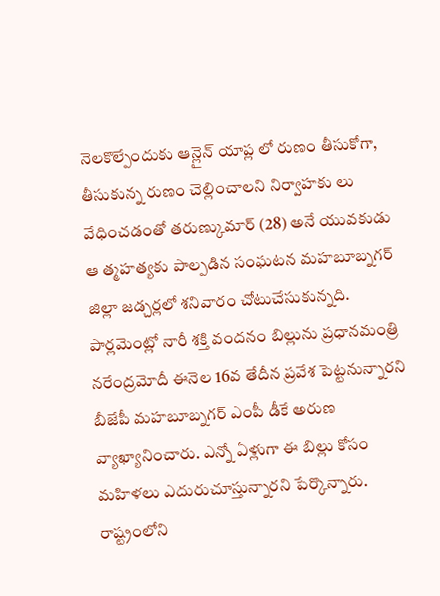నెలకొల్పేందుకు ఆన్లైన్ యాప్ల లో రుణం తీసుకోగా, తీసుకున్న రుణం చెల్లించాలని నిర్వాహకు లు వేధించడంతో తరుణ్కుమార్ (28) అనే యువకుడు ఆ త్మహత్యకు పాల్పడిన సంఘటన మహబూబ్నగర్ జిల్లా జడ్చర్లలో శనివారం చోటుచేసుకున్నది.
పార్లమెంట్లో నారీ శక్తి వందనం బిల్లును ప్రధానమంత్రి నరేంద్రమోదీ ఈనెల 16వ తేదీన ప్రవేశ పెట్టనున్నారని బీజేపీ మహబూబ్నగర్ ఎంపీ డీకే అరుణ వ్యాఖ్యానించారు. ఎన్నో ఏళ్లుగా ఈ బిల్లు కోసం మహిళలు ఎదురుచూస్తున్నారని పేర్కొన్నారు.
రాష్ట్రంలోని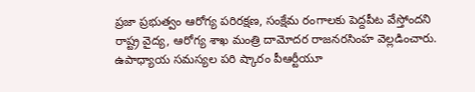ప్రజా ప్రభుత్వం ఆరోగ్య పరిరక్షణ, సంక్షేమ రంగాలకు పెద్దపీట వేస్తోందని రాష్ట్ర వైద్య, ఆరోగ్య శాఖ మంత్రి దామోదర రాజనరసింహ వెల్లడించారు.
ఉపాధ్యాయ సమస్యల పరి ష్కారం పీఆర్టీయూ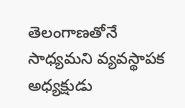తెలంగాణతోనే సాధ్యమని వ్యవస్థాపక అధ్యక్షుడు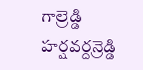గాల్రెడ్డి హర్షవర్దన్రెడ్డి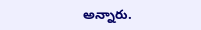అన్నారు.